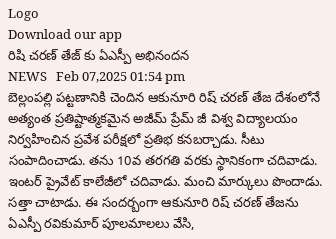Logo
Download our app
రిషి చ‌ర‌ణ్ తేజ్ కు ఏఎస్పీ అభినంద‌న
NEWS   Feb 07,2025 01:54 pm
బెల్లంప‌ల్లి ప‌ట్ట‌ణానికి చెందిన ఆకునూరి రిష్ చ‌ర‌ణ్ తేజ దేశంలోనే అత్యంత ప్ర‌తిష్టాత్మ‌క‌మైన అజీమ్ ప్రేమ్ జీ విశ్వ విద్యాల‌యం నిర్వ‌హించిన ప్ర‌వేశ ప‌రీక్ష‌లో ప్ర‌తిభ క‌న‌బ‌ర్చాడు. సీటు సంపాదించాడు. త‌ను 10వ త‌ర‌గ‌తి వ‌ర‌కు స్థానికంగా చ‌దివాడు. ఇంట‌ర్ ప్రైవేట్ కాలేజీలో చ‌దివాడు. మంచి మార్కులు పొందాడు. స‌త్తా చాటాడు. ఈ సంద‌ర్బంగా ఆకునూరి రిష్ చ‌ర‌ణ్ తేజ‌ను ఏఎస్పీ ర‌వికుమార్ పూల‌మాల‌లు వేసి,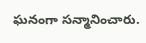ఘ‌నంగా స‌న్మానించారు.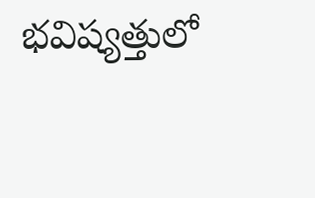భ‌విష్య‌త్తులో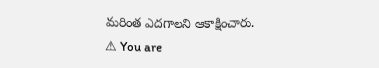మ‌రింత ఎద‌గాల‌ని ఆకాక్షించారు.
⚠ You are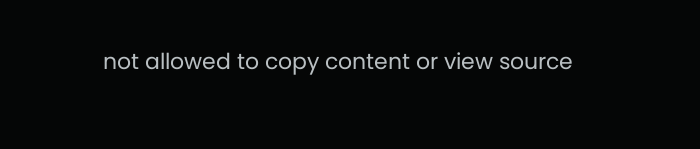not allowed to copy content or view source